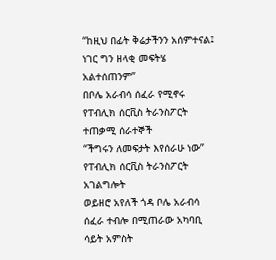“ከዚህ በፊት ቅሬታችንን አሰምተናል፤ ነገር ግን ዘላቂ መፍትሄ አልተሰጠንም”
በቦሌ አራብሳ ሰፈራ የሚኖሩ የፐብሊክ ሰርቪስ ትራንስፖርት ተጠቃሚ ሰራተኞች
“ችግሩን ለመፍታት እየሰራሁ ነው”
የፐብሊክ ሰርቪስ ትራንስፖርት አገልግሎት
ወይዘሮ አየለች ጎዳ ቦሌ አራብሳ ሰፈራ ተብሎ በሚጠራው አካባቢ ሳይት አምስት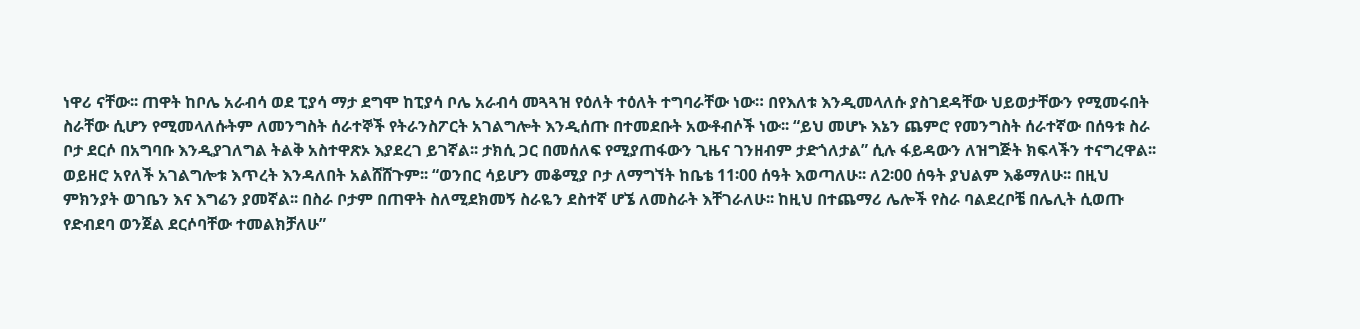ነዋሪ ናቸው፡፡ ጠዋት ከቦሌ አራብሳ ወደ ፒያሳ ማታ ደግሞ ከፒያሳ ቦሌ አራብሳ መጓጓዝ የዕለት ተዕለት ተግባራቸው ነው። በየእለቱ እንዲመላለሱ ያስገደዳቸው ህይወታቸውን የሚመሩበት ስራቸው ሲሆን የሚመላለሱትም ለመንግስት ሰራተኞች የትራንስፖርት አገልግሎት እንዲሰጡ በተመደቡት አውቶብሶች ነው፡፡ “ይህ መሆኑ እኔን ጨምሮ የመንግስት ሰራተኛው በሰዓቱ ስራ ቦታ ደርሶ በአግባቡ እንዲያገለግል ትልቅ አስተዋጽኦ እያደረገ ይገኛል፡፡ ታክሲ ጋር በመሰለፍ የሚያጠፋውን ጊዜና ገንዘብም ታድጎለታል” ሲሉ ፋይዳውን ለዝግጅት ክፍላችን ተናግረዋል፡፡
ወይዘሮ አየለች አገልግሎቱ እጥረት እንዳለበት አልሸሸጉም፡፡ “ወንበር ሳይሆን መቆሚያ ቦታ ለማግኘት ከቤቴ 11፡00 ሰዓት እወጣለሁ፡፡ ለ2፡00 ሰዓት ያህልም እቆማለሁ፡፡ በዚህ ምክንያት ወገቤን እና እግሬን ያመኛል፡፡ በስራ ቦታም በጠዋት ስለሚደክመኝ ስራዬን ደስተኛ ሆኜ ለመስራት እቸገራለሁ፡፡ ከዚህ በተጨማሪ ሌሎች የስራ ባልደረቦቼ በሌሊት ሲወጡ የድብደባ ወንጀል ደርሶባቸው ተመልክቻለሁ”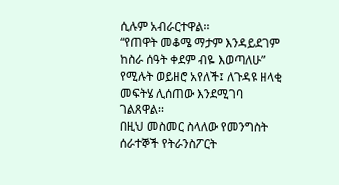ሲሉም አብራርተዋል፡፡
“የጠዋት መቆሜ ማታም እንዳይደገም ከስራ ሰዓት ቀደም ብዬ እወጣለሁ” የሚሉት ወይዘሮ አየለች፤ ለጉዳዩ ዘላቂ መፍትሄ ሊሰጠው እንደሚገባ ገልጸዋል፡፡
በዚህ መስመር ስላለው የመንግስት ሰራተኞች የትራንስፖርት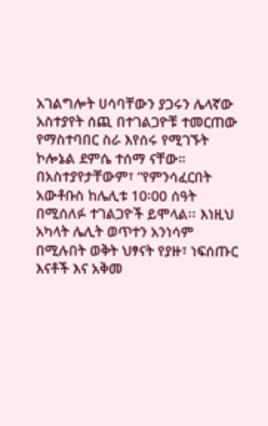አገልግሎት ሀሳባቸውን ያጋሩን ሌላኛው አስተያየት ሰጪ በተገልጋዮቹ ተመርጠው የማስተባበር ስራ እየሰሩ የሚገኙት ኮሎኔል ደምሴ ተሰማ ናቸው። በአስተያየታቸውም፣ “የምንሳፈርበት አውቶቡስ ከሌሊቱ 10፡00 ሰዓት በሚሰለፉ ተገልጋዮች ይሞላል፡፡ እነዚህ አካላት ሌሊት ወጥተን አንነሳም በሚሉበት ወቅት ህፃናት የያዙ፣ ነፍሰጡር እናቶች እና አቅመ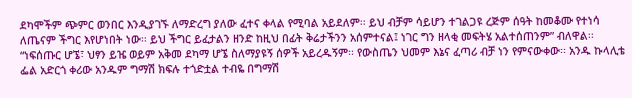ደካሞችም ጭምር ወንበር እንዲያገኙ ለማድረግ ያለው ፈተና ቀላል የሚባል አይደለም፡፡ ይህ ብቻም ሳይሆን ተገልጋዩ ረጅም ሰዓት ከመቆሙ የተነሳ ለጤናም ችግር እየሆነበት ነው፡፡ ይህ ችግር ይፈታልን ዘንድ ከዚህ በፊት ቅሬታችንን አሰምተናል፤ ነገር ግን ዘላቂ መፍትሄ አልተሰጠንም” ብለዋል፡፡
“ነፍሰጡር ሆኜ፣ ህፃን ይዤ ወይም አቅመ ደካማ ሆኜ ስለማያዩኝ ሰዎች አይረዱኝም፡፡ የውስጤን ህመም እኔና ፈጣሪ ብቻ ነን የምናውቀው፡፡ አንዱ ኩላሊቴ ፌል አድርጎ ቀሪው አንዱም ግማሽ ክፍሉ ተጎድቷል ተብዬ በግማሽ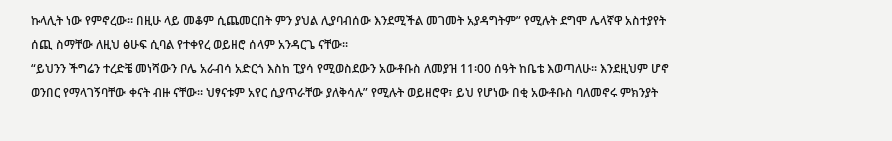ኩላሊት ነው የምኖረው፡፡ በዚሁ ላይ መቆም ሲጨመርበት ምን ያህል ሊያባብሰው እንደሚችል መገመት አያዳግትም” የሚሉት ደግሞ ሌላኛዋ አስተያየት ሰጪ ስማቸው ለዚህ ፅሁፍ ሲባል የተቀየረ ወይዘሮ ሰላም አንዳርጌ ናቸው፡፡
“ይህንን ችግሬን ተረድቼ መነሻውን ቦሌ አራብሳ አድርጎ እስከ ፒያሳ የሚወስደውን አውቶቡስ ለመያዝ 11፡00 ሰዓት ከቤቴ እወጣለሁ፡፡ እንደዚህም ሆኖ ወንበር የማላገኝባቸው ቀናት ብዙ ናቸው፡፡ ህፃናቱም አየር ሲያጥራቸው ያለቅሳሉ” የሚሉት ወይዘሮዋ፣ ይህ የሆነው በቂ አውቶቡስ ባለመኖሩ ምክንያት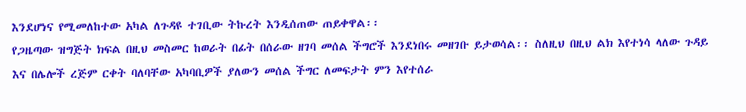እንደሆነና የሚመለከተው አካል ለጉዳዩ ተገቢው ትኩረት እንዲሰጠው ጠይቀዋል፡፡
የጋዜጣው ዝግጅት ክፍል በዚህ መስመር ከወራት በፊት በሰራው ዘገባ መሰል ችግሮች እንደነበሩ መዘገቡ ይታወሳል፡፡ ስለዚህ በዚህ ልክ እየተነሳ ላለው ጉዳይ እና በሌሎች ረጅም ርቀት ባለባቸው አካባቢዎች ያለውን መሰል ችግር ለመፍታት ምን እየተሰራ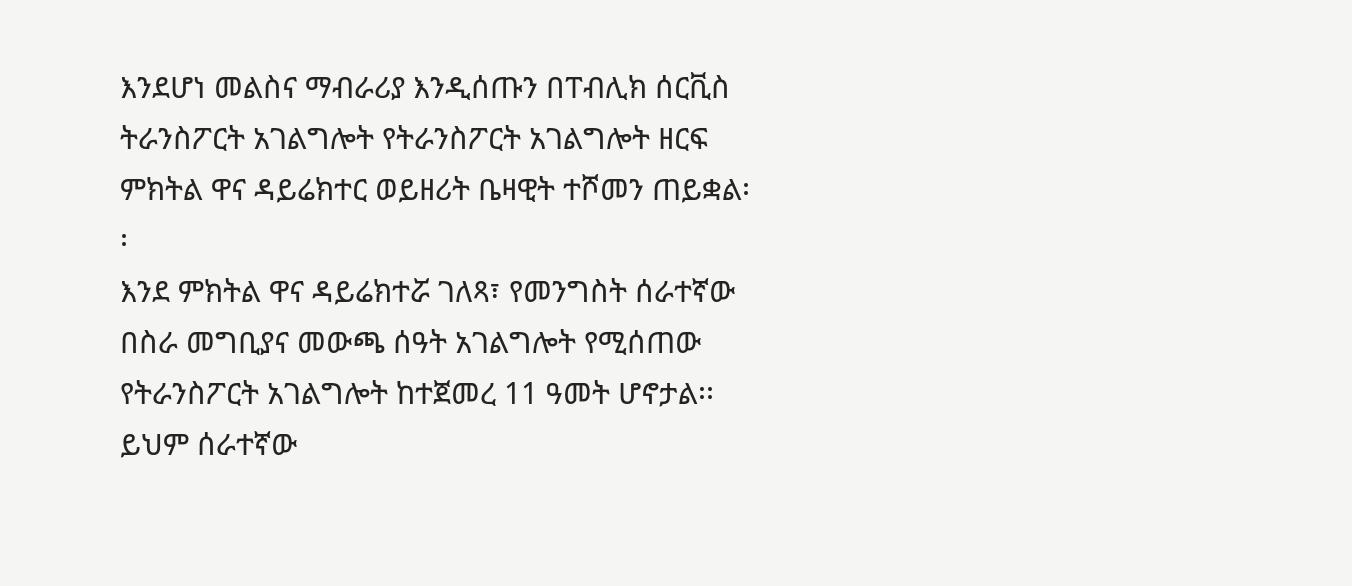እንደሆነ መልስና ማብራሪያ እንዲሰጡን በፐብሊክ ሰርቪስ ትራንስፖርት አገልግሎት የትራንስፖርት አገልግሎት ዘርፍ ምክትል ዋና ዳይሬክተር ወይዘሪት ቤዛዊት ተሾመን ጠይቋል፡፡
እንደ ምክትል ዋና ዳይሬክተሯ ገለጻ፣ የመንግስት ሰራተኛው በስራ መግቢያና መውጫ ሰዓት አገልግሎት የሚሰጠው የትራንስፖርት አገልግሎት ከተጀመረ 11 ዓመት ሆኖታል፡፡ ይህም ሰራተኛው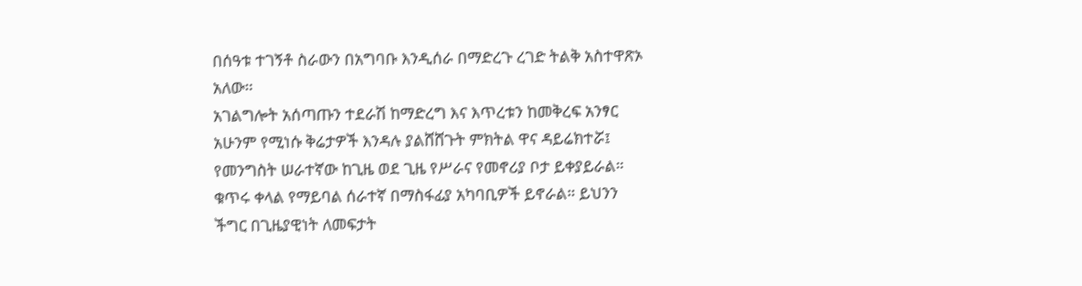በሰዓቱ ተገኝቶ ስራውን በአግባቡ እንዲሰራ በማድረጉ ረገድ ትልቅ አስተዋጽኦ አለው፡፡
አገልግሎት አሰጣጡን ተደራሽ ከማድረግ እና እጥረቱን ከመቅረፍ አንፃር አሁንም የሚነሱ ቅሬታዎች እንዳሉ ያልሸሸጉት ምክትል ዋና ዳይሬክተሯ፤ የመንግስት ሠራተኛው ከጊዜ ወደ ጊዜ የሥራና የመኖሪያ ቦታ ይቀያይራል። ቁጥሩ ቀላል የማይባል ሰራተኛ በማስፋፊያ አካባቢዎች ይኖራል። ይህንን ችግር በጊዜያዊነት ለመፍታት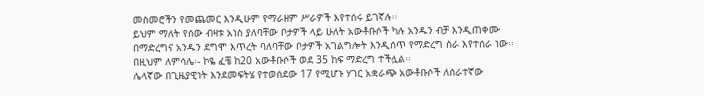መስመሮችን የመጨመር እንዲሁም የማራዘም ሥራዎች እየተሰሩ ይገኛሉ፡፡
ይህም ማለት የሰው ብዛቱ አነስ ያለባቸው ቦታዎች ላይ ሁለት አውቶቡሶች ካሉ አንዱን ብቻ እንዲጠቀሙ በማድረግና አንዱን ደግሞ እጥረት ባለባቸው ቦታዎች አገልግሎት እንዲሰጥ የማድረግ ስራ እየተሰራ ነው፡፡ በዚህም ለምሳሌ፡- ኮዬ ፈቼ ከ20 አውቶቡሶች ወደ 35 ከፍ ማድረግ ተችሏል፡፡
ሌላኛው በጊዜያዊነት እንደመፍትሄ የተወሰደው 17 የሚሆኑ ሃገር አቋራጭ አውቶቡሶች ለሰራተኛው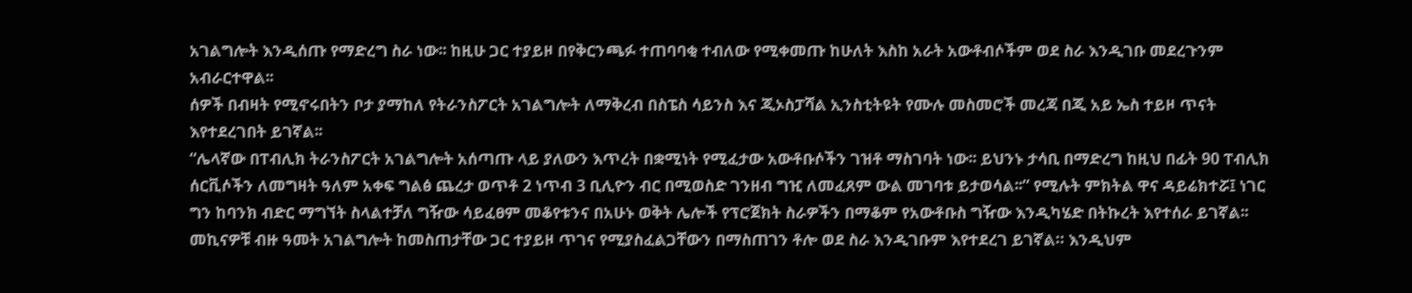አገልግሎት እንዲሰጡ የማድረግ ስራ ነው፡፡ ከዚሁ ጋር ተያይዞ በየቅርንጫፉ ተጠባባቂ ተብለው የሚቀመጡ ከሁለት እስከ አራት አውቶብሶችም ወደ ስራ እንዲገቡ መደረጉንም አብራርተዋል፡፡
ሰዎች በብዛት የሚኖሩበትን ቦታ ያማከለ የትራንስፖርት አገልግሎት ለማቅረብ በስፔስ ሳይንስ እና ጂኦስፓሻል ኢንስቲትዩት የሙሉ መስመሮች መረጃ በጂ አይ ኤስ ተይዞ ጥናት እየተደረገበት ይገኛል፡፡
“ሌላኛው በፐብሊክ ትራንስፖርት አገልግሎት አሰጣጡ ላይ ያለውን እጥረት በቋሚነት የሚፈታው አውቶቡሶችን ገዝቶ ማስገባት ነው፡፡ ይህንኑ ታሳቢ በማድረግ ከዚህ በፊት 90 ፐብሊክ ሰርቪሶችን ለመግዛት ዓለም አቀፍ ግልፅ ጨረታ ወጥቶ 2 ነጥብ 3 ቢሊዮን ብር በሚወስድ ገንዘብ ግዢ ለመፈጸም ውል መገባቱ ይታወሳል፡፡” የሚሉት ምክትል ዋና ዳይሬክተሯ፤ ነገር ግን ከባንክ ብድር ማግኘት ስላልተቻለ ግዥው ሳይፈፀም መቆየቱንና በአሁኑ ወቅት ሌሎች የፕሮጀክት ስራዎችን በማቆም የአውቶቡስ ግዥው እንዲካሄድ በትኩረት እየተሰራ ይገኛል፡፡
መኪናዎቹ ብዙ ዓመት አገልግሎት ከመስጠታቸው ጋር ተያይዞ ጥገና የሚያስፈልጋቸውን በማስጠገን ቶሎ ወደ ስራ እንዲገቡም እየተደረገ ይገኛል። እንዲህም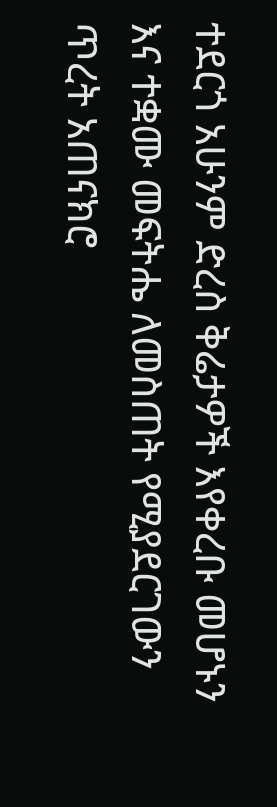ተደርጎ አሁንም ድረስ ቅሬታዎች እየቀረቡ መሆኑን እና ተቋሙ መፍትሔ ለመስጠት የሚያደርገውን ጥረት አጠናክሮ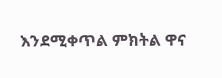እንደሚቀጥል ምክትል ዋና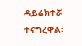ዳይሬክተሯ ተናግረዋል፡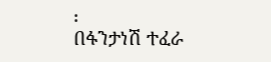፡
በፋንታነሽ ተፈራ